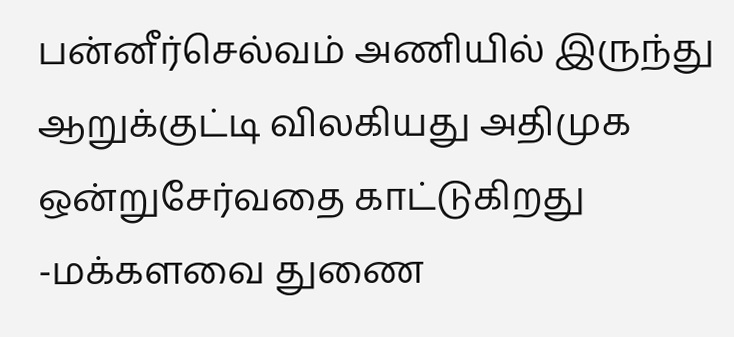பன்னீர்செல்வம் அணியில் இருந்து ஆறுக்குட்டி விலகியது அதிமுக ஒன்றுசேர்வதை காட்டுகிறது -மக்களவை துணை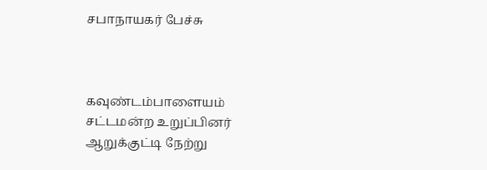சபாநாயகர் பேச்சு



கவுண்டம்பாளையம் சட்டமன்ற உறுப்பினர் ஆறுக்குட்டி நேற்று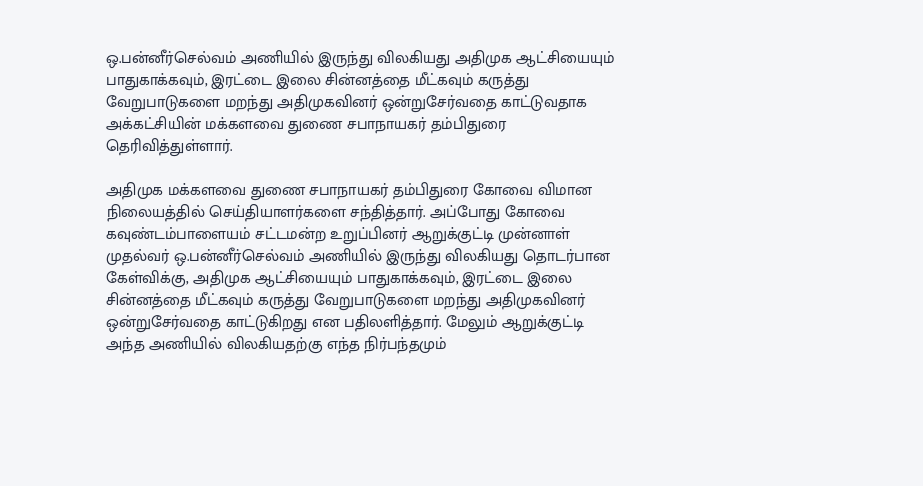ஒ.பன்னீர்செல்வம் அணியில் இருந்து விலகியது அதிமுக ஆட்சியையும் பாதுகாக்கவும், இரட்டை இலை சின்னத்தை மீட்கவும் கருத்து வேறுபாடுகளை மறந்து அதிமுகவினர் ஒன்றுசேர்வதை காட்டுவதாக அக்கட்சியின் மக்களவை துணை சபாநாயகர் தம்பிதுரை தெரிவித்துள்ளார்.

அதிமுக மக்களவை துணை சபாநாயகர் தம்பிதுரை கோவை விமான நிலையத்தில் செய்தியாளர்களை சந்தித்தார். அப்போது கோவை கவுண்டம்பாளையம் சட்டமன்ற உறுப்பினர் ஆறுக்குட்டி முன்னாள் முதல்வர் ஒ.பன்னீர்செல்வம் அணியில் இருந்து விலகியது தொடர்பான கேள்விக்கு, அதிமுக ஆட்சியையும் பாதுகாக்கவும், இரட்டை இலை சின்னத்தை மீட்கவும் கருத்து வேறுபாடுகளை மறந்து அதிமுகவினர் ஒன்றுசேர்வதை காட்டுகிறது என பதிலளித்தார். மேலும் ஆறுக்குட்டி அந்த அணியில் விலகியதற்கு எந்த நிர்பந்தமும்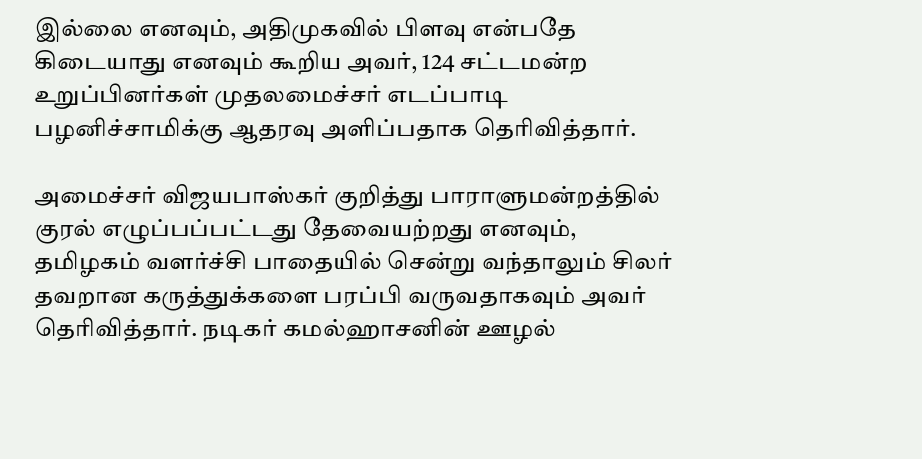இல்லை எனவும், அதிமுகவில் பிளவு என்பதே கிடையாது எனவும் கூறிய அவர், 124 சட்டமன்ற உறுப்பினர்கள் முதலமைச்சர் எடப்பாடி பழனிச்சாமிக்கு ஆதரவு அளிப்பதாக தெரிவித்தார்.

அமைச்சர் விஜயபாஸ்கர் குறித்து பாராளுமன்றத்தில் குரல் எழுப்பப்பட்டது தேவையற்றது எனவும், தமிழகம் வளர்ச்சி பாதையில் சென்று வந்தாலும் சிலர் தவறான கருத்துக்களை பரப்பி வருவதாகவும் அவர் தெரிவித்தார். நடிகர் கமல்ஹாசனின் ஊழல்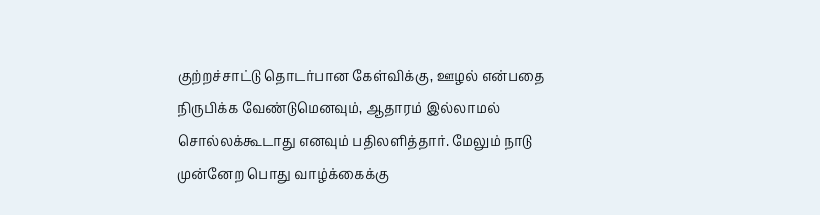குற்றச்சாட்டு தொடர்பான கேள்விக்கு, ஊழல் என்பதை நிருபிக்க வேண்டுமெனவும், ஆதாரம் இல்லாமல் சொல்லக்கூடாது எனவும் பதிலளித்தார். மேலும் நாடு முன்னேற பொது வாழ்க்கைக்கு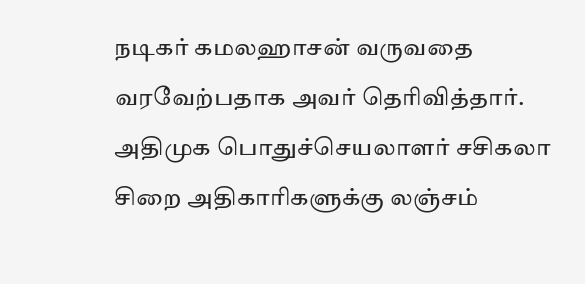நடிகர் கமலஹாசன் வருவதை வரவேற்பதாக அவர் தெரிவித்தார். அதிமுக பொதுச்செயலாளர் சசிகலா சிறை அதிகாரிகளுக்கு லஞ்சம்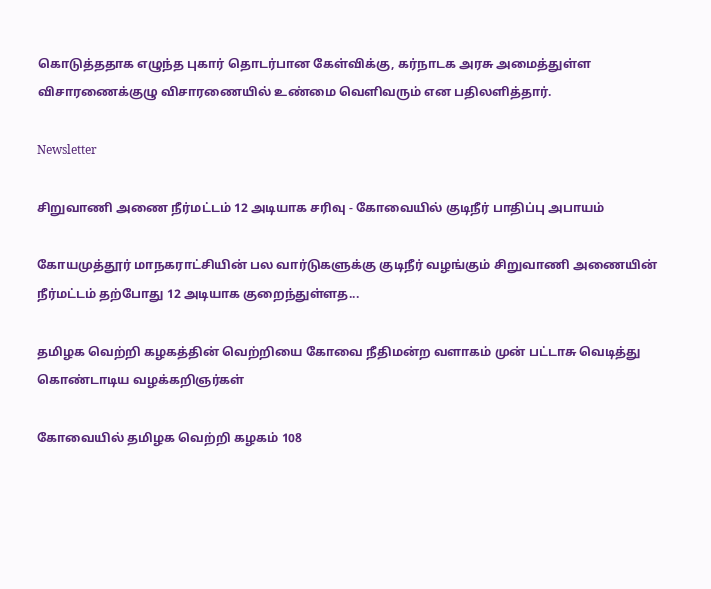கொடுத்ததாக எழுந்த புகார் தொடர்பான கேள்விக்கு, கர்நாடக அரசு அமைத்துள்ள விசாரணைக்குழு விசாரணையில் உண்மை வெளிவரும் என பதிலளித்தார்.

Newsletter

சிறுவாணி அணை நீர்மட்டம் 12 அடியாக சரிவு - கோவையில் குடிநீர் பாதிப்பு அபாயம்

கோயமுத்தூர் மாநகராட்சியின் பல வார்டுகளுக்கு குடிநீர் வழங்கும் சிறுவாணி அணையின் நீர்மட்டம் தற்போது 12 அடியாக குறைந்துள்ளத...

தமிழக வெற்றி கழகத்தின் வெற்றியை கோவை நீதிமன்ற வளாகம் முன் பட்டாசு வெடித்து கொண்டாடிய வழக்கறிஞர்கள்

கோவையில் தமிழக வெற்றி கழகம் 108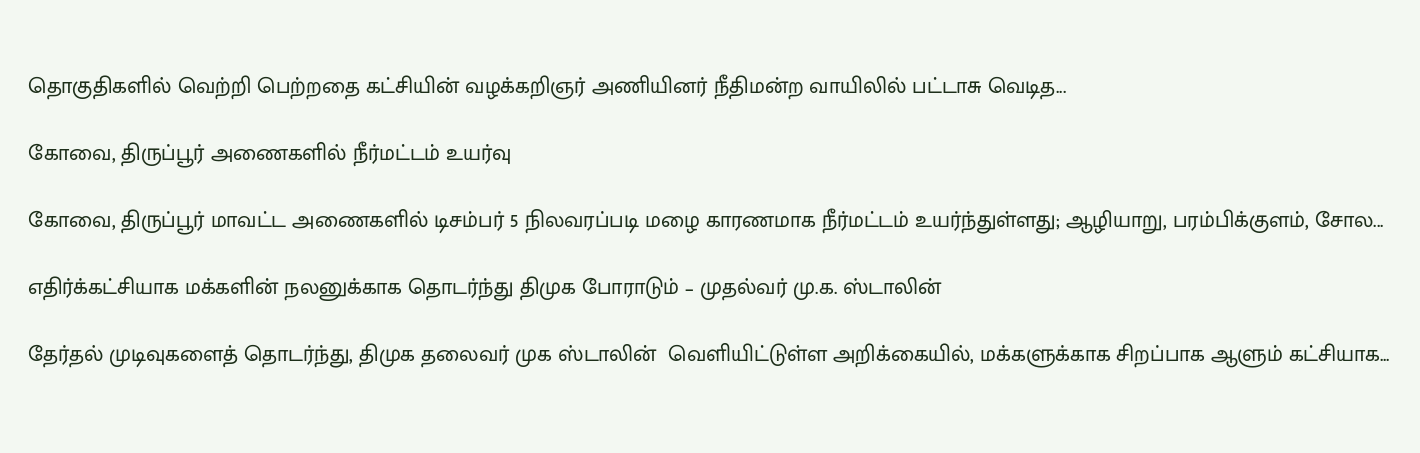தொகுதிகளில் வெற்றி பெற்றதை கட்சியின் வழக்கறிஞர் அணியினர் நீதிமன்ற வாயிலில் பட்டாசு வெடித...

கோவை, திருப்பூர் அணைகளில் நீர்மட்டம் உயர்வு

கோவை, திருப்பூர் மாவட்ட அணைகளில் டிசம்பர் 5 நிலவரப்படி மழை காரணமாக நீர்மட்டம் உயர்ந்துள்ளது; ஆழியாறு, பரம்பிக்குளம், சோல...

எதிர்க்கட்சியாக மக்களின் நலனுக்காக தொடர்ந்து திமுக போராடும் – முதல்வர் மு.க. ஸ்டாலின்

தேர்தல் முடிவுகளைத் தொடர்ந்து, திமுக தலைவர் முக ஸ்டாலின்  வெளியிட்டுள்ள அறிக்கையில், மக்களுக்காக சிறப்பாக ஆளும் கட்சியாக...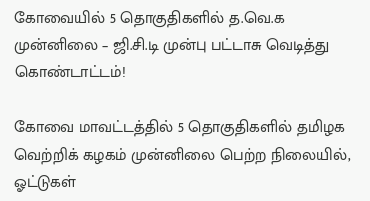கோவையில் 5 தொகுதிகளில் த.வெ.க முன்னிலை – ஜி.சி.டி முன்பு பட்டாசு வெடித்து கொண்டாட்டம்!

கோவை மாவட்டத்தில் 5 தொகுதிகளில் தமிழக வெற்றிக் கழகம் முன்னிலை பெற்ற நிலையில், ஓட்டுகள்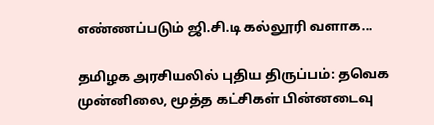எண்ணப்படும் ஜி.சி.டி கல்லூரி வளாக...

தமிழக அரசியலில் புதிய திருப்பம்: தவெக முன்னிலை, மூத்த கட்சிகள் பின்னடைவு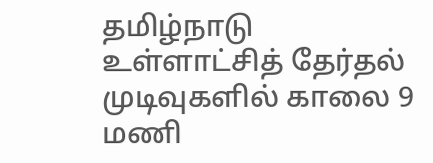தமிழ்நாடு உள்ளாட்சித் தேர்தல் முடிவுகளில் காலை 9 மணி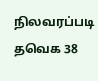நிலவரப்படி தவெக 38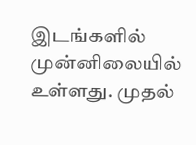இடங்களில் முன்னிலையில் உள்ளது. முதல்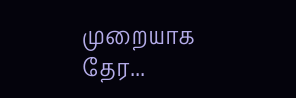முறையாக தேர...